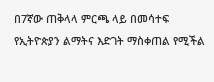በ7ኛው ጠቅላላ ምርጫ ላይ በመሳተፍ የኢትዮጵያን ልማትና እድገት ማስቀጠል የሚችል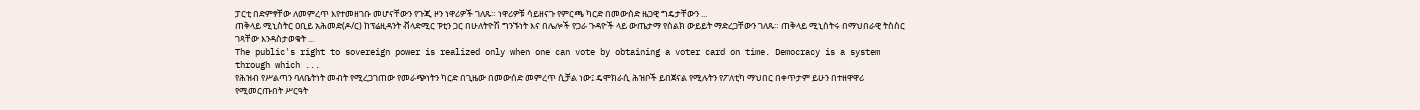ፓርቲ በድምፃቸው ለመምረጥ እየተመዘገቡ መሆናቸውን የጉጂ ዞን ነዋሪዎች ገለጹ። ነዋሪዎቹ ሳይዘናጉ የምርጫ ካርድ በመውሰድ ዜጋዊ ግዴታቸውን ...
ጠቅላይ ሚኒስትር ዐቢይ አሕመድ(ዶ/ር) ከፕሬዚዳንት ቭላድሚር ፑቲን ጋር በሁለትዮሽ ግንኙነት እና በሌሎች የጋራ ጉዳዮች ላይ ውጤታማ የስልክ ውይይት ማድረጋቸውን ገለጹ። ጠቅላይ ሚኒስትሩ በማህበራዊ ትስስር ገጻቸው እንዳስታወቁት ...
The public's right to sovereign power is realized only when one can vote by obtaining a voter card on time. Democracy is a system through which ...
የሕዝብ የሥልጣን ባለቤትነት መብት የሚረጋገጠው የመራጭነትን ካርድ በጊዜው በመውሰድ መምረጥ ሲቻል ነው፤ ዴሞክራሲ ሕዝቦች ይበጀናል የሚሉትን የፖለቲካ ማህበር በቀጥታም ይሁን በተዘዋዋሪ የሚመርጡበት ሥርዓት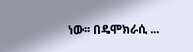ነው፡፡ በዴሞክራሲ ...